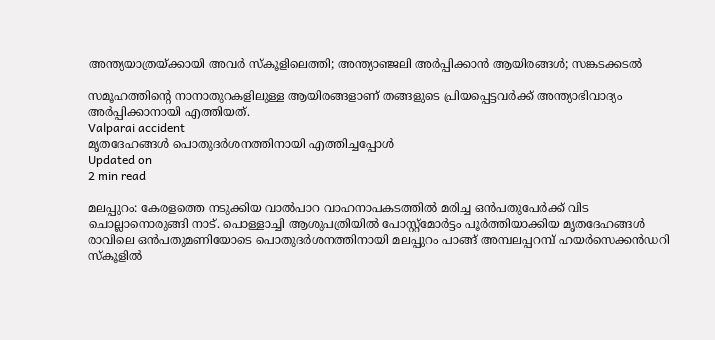അന്ത്യയാത്രയ്ക്കായി അവര്‍ സ്‌കൂളിലെത്തി; അന്ത്യാഞ്ജലി അര്‍പ്പിക്കാന്‍ ആയിരങ്ങള്‍; സങ്കടക്കടല്‍

സമൂഹത്തിന്റെ നാനാതുറകളിലുള്ള ആയിരങ്ങളാണ് തങ്ങളുടെ പ്രിയപ്പെട്ടവര്‍ക്ക് അന്ത്യാഭിവാദ്യം അര്‍പ്പിക്കാനായി എത്തിയത്.
Valparai accident
മൃതദേഹങ്ങള്‍ പൊതുദര്‍ശനത്തിനായി എത്തിച്ചപ്പോള്‍
Updated on
2 min read

മലപ്പുറം: കേരളത്തെ നടുക്കിയ വാല്‍പാറ വാഹനാപകടത്തില്‍ മരിച്ച ഒന്‍പതുപേര്‍ക്ക് വിട ചൊല്ലാനൊരുങ്ങി നാട്. പൊള്ളാച്ചി ആശുപത്രിയില്‍ പോസ്റ്റ്‌മോര്‍ട്ടം പൂര്‍ത്തിയാക്കിയ മൃതദേഹങ്ങള്‍ രാവിലെ ഒന്‍പതുമണിയോടെ പൊതുദര്‍ശനത്തിനായി മലപ്പുറം പാങ്ങ് അമ്പലപ്പറമ്പ് ഹയര്‍സെക്കന്‍ഡറി സ്‌കൂളില്‍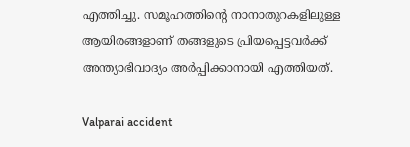എത്തിച്ചു. സമൂഹത്തിന്റെ നാനാതുറകളിലുള്ള ആയിരങ്ങളാണ് തങ്ങളുടെ പ്രിയപ്പെട്ടവര്‍ക്ക് അന്ത്യാഭിവാദ്യം അര്‍പ്പിക്കാനായി എത്തിയത്.

Valparai accident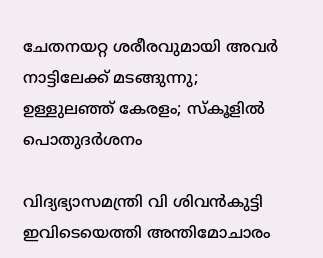ചേതനയറ്റ ശരീരവുമായി അവര്‍ നാട്ടിലേക്ക് മടങ്ങുന്നു; ഉള്ളുലഞ്ഞ് കേരളം; സ്‌കൂളില്‍ പൊതുദര്‍ശനം

വിദ്യഭ്യാസമന്ത്രി വി ശിവന്‍കുട്ടി ഇവിടെയെത്തി അന്തിമോചാരം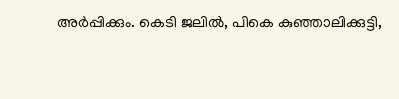അര്‍പ്പിക്കും. കെടി ജലില്‍, പികെ കുഞ്ഞാലിക്കുട്ടി,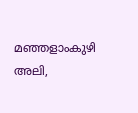മഞ്ഞളാംകുഴി അലി,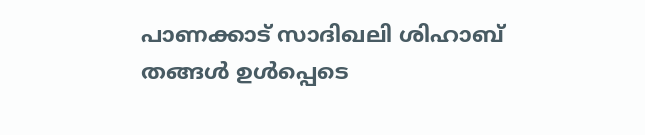പാണക്കാട് സാദിഖലി ശിഹാബ് തങ്ങള്‍ ഉള്‍പ്പെടെ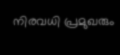നിരവധി പ്രമുഖരും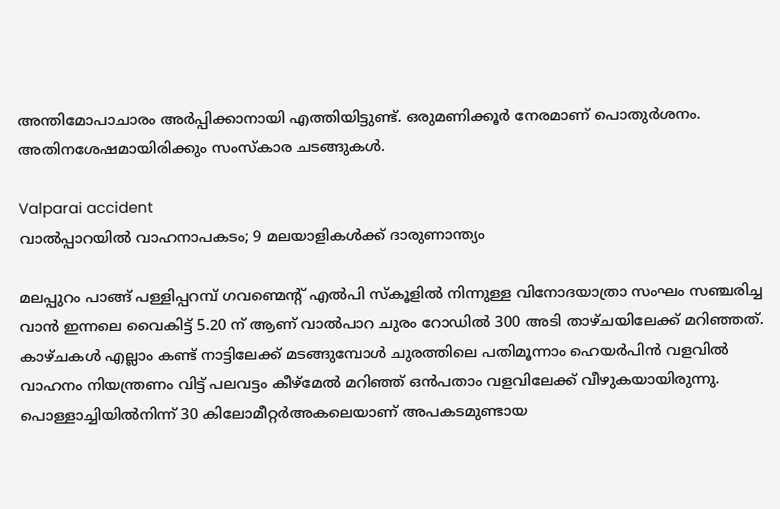അന്തിമോപാചാരം അര്‍പ്പിക്കാനായി എത്തിയിട്ടുണ്ട്. ഒരുമണിക്കൂര്‍ നേരമാണ് പൊതുര്‍ശനം. അതിനശേഷമായിരിക്കും സംസ്‌കാര ചടങ്ങുകള്‍.

Valparai accident
വാൽപ്പാറയിൽ വാഹനാപകടം; 9 മലയാളികൾക്ക് ദാരുണാന്ത്യം

മലപ്പുറം പാങ്ങ് പള്ളിപ്പറമ്പ് ഗവണ്മെന്റ് എല്‍പി സ്‌കൂളില്‍ നിന്നുള്ള വിനോദയാത്രാ സംഘം സഞ്ചരിച്ച വാന്‍ ഇന്നലെ വൈകിട്ട് 5.20 ന് ആണ് വാല്‍പാറ ചുരം റോഡില്‍ 300 അടി താഴ്ചയിലേക്ക് മറിഞ്ഞത്. കാഴ്ചകള്‍ എല്ലാം കണ്ട് നാട്ടിലേക്ക് മടങ്ങുമ്പോള്‍ ചുരത്തിലെ പതിമൂന്നാം ഹെയര്‍പിന്‍ വളവില്‍ വാഹനം നിയന്ത്രണം വിട്ട് പലവട്ടം കീഴ്‌മേല്‍ മറിഞ്ഞ് ഒന്‍പതാം വളവിലേക്ക് വീഴുകയായിരുന്നു. പൊള്ളാച്ചിയില്‍നിന്ന് 30 കിലോമീറ്റര്‍അകലെയാണ് അപകടമുണ്ടായ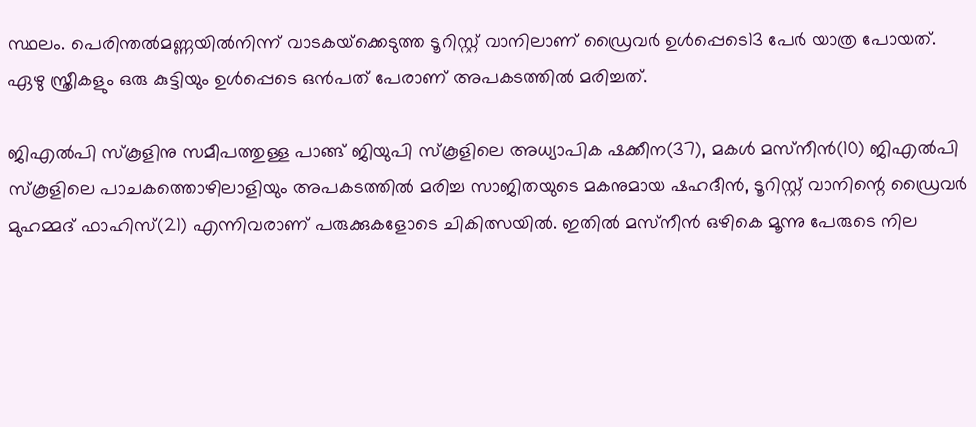സ്ഥലം. പെരിന്തല്‍മണ്ണയില്‍നിന്ന് വാടകയ്‌ക്കെടുത്ത ടൂറിസ്റ്റ് വാനിലാണ് ഡ്രൈവര്‍ ഉള്‍പ്പെടെ13 പേര്‍ യാത്ര പോയത്. ഏഴു സ്ത്രീകളും ഒരു കുട്ടിയും ഉള്‍പ്പെടെ ഒന്‍പത് പേരാണ് അപകടത്തില്‍ മരിച്ചത്.

ജിഎല്‍പി സ്‌കൂളിനു സമീപത്തുള്ള പാങ്ങ് ജിയുപി സ്‌കൂളിലെ അധ്യാപിക ഷക്കീന(37), മകള്‍ മസ്‌നീന്‍(10) ജിഎല്‍പി സ്‌കൂളിലെ പാചകത്തൊഴിലാളിയും അപകടത്തില്‍ മരിച്ച സാജിതയുടെ മകനുമായ ഷഹദീന്‍, ടൂറിസ്റ്റ് വാനിന്റെ ഡ്രൈവര്‍ മുഹമ്മദ് ഫാഹിസ്(21) എന്നിവരാണ് പരുക്കുകളോടെ ചികിത്സയില്‍. ഇതില്‍ മസ്‌നീന്‍ ഒഴികെ മൂന്നു പേരുടെ നില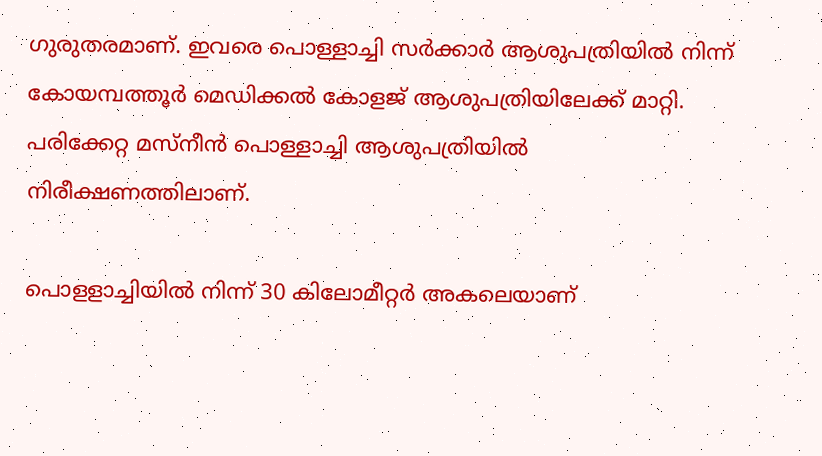ഗുരുതരമാണ്. ഇവരെ പൊള്ളാച്ചി സര്‍ക്കാര്‍ ആശുപത്രിയില്‍ നിന്ന് കോയമ്പത്തൂര്‍ മെഡിക്കല്‍ കോളജ് ആശുപത്രിയിലേക്ക് മാറ്റി. പരിക്കേറ്റ മസ്‌നീന്‍ പൊള്ളാച്ചി ആശുപത്രിയില്‍ നിരീക്ഷണത്തിലാണ്.

പൊളളാച്ചിയില്‍ നിന്ന് 30 കിലോമീറ്റര്‍ അകലെയാണ്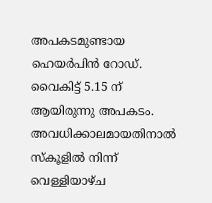അപകടമുണ്ടായ ഹെയര്‍പിന്‍ റോഡ്. വൈകിട്ട് 5.15 ന് ആയിരുന്നു അപകടം. അവധിക്കാലമായതിനാല്‍ സ്‌കൂളില്‍ നിന്ന് വെള്ളിയാഴ്ച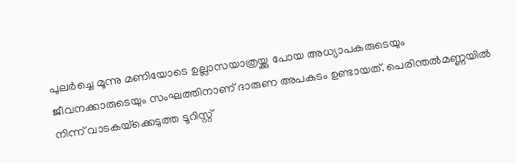പുലര്‍ച്ചെ മൂന്നു മണിയോടെ ഉല്ലാസയാത്രയ്ക്കു പോയ അധ്യാപകരുടെയും ജീവനക്കാരുടെയും സംഘത്തിനാണ് ദാരുണ അപകടം ഉണ്ടായത്. പെരിന്തല്‍മണ്ണയില്‍ നിന്ന് വാടകയ്‌ക്കെടുത്ത ടൂറിസ്റ്റ്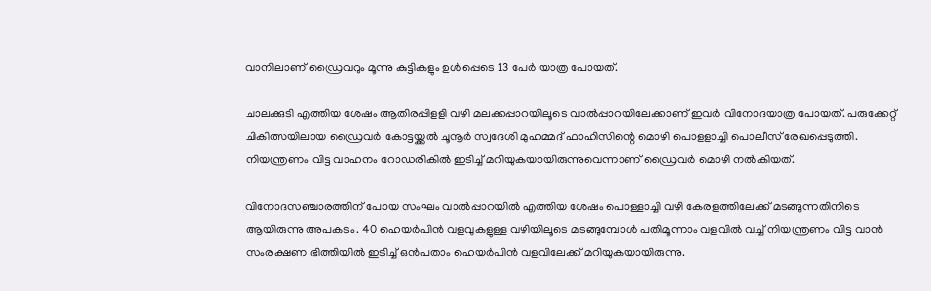വാനിലാണ് ഡ്രൈവറും മൂന്നു കുട്ടികളും ഉള്‍പ്പെടെ 13 പേര്‍ യാത്ര പോയത്.

ചാലക്കുടി എത്തിയ ശേഷം ആതിരപ്പിളളി വഴി മലക്കപ്പാറയിലൂടെ വാല്‍പ്പാറയിലേക്കാണ് ഇവര്‍ വിനോദയാത്ര പോയത്. പരുക്കേറ്റ് ചികിത്സയിലായ ഡ്രൈവര്‍ കോട്ടയ്ക്കല്‍ ചൂനൂര്‍ സ്വദേശി മുഹമ്മദ് ഫാഹിസിന്റെ മൊഴി പൊളളാച്ചി പൊലീസ് രേഖപ്പെടുത്തി. നിയന്ത്രണം വിട്ട വാഹനം റോഡരികില്‍ ഇടിച്ച് മറിയുകയായിരുന്നുവെന്നാണ് ഡ്രൈവര്‍ മൊഴി നല്‍കിയത്.

വിനോദസഞ്ചാരത്തിന് പോയ സംഘം വാല്‍പ്പാറയില്‍ എത്തിയ ശേഷം പൊള്ളാച്ചി വഴി കേരളത്തിലേക്ക് മടങ്ങുന്നതിനിടെ ആയിരുന്നു അപകടം. 40 ഹെയര്‍പിന്‍ വളവുകളുള്ള വഴിയിലൂടെ മടങ്ങുമ്പോള്‍ പതിമൂന്നാം വളവില്‍ വച്ച് നിയന്ത്രണം വിട്ട വാന്‍ സംരക്ഷണ ഭിത്തിയില്‍ ഇടിച്ച് ഒന്‍പതാം ഹെയര്‍പിന്‍ വളവിലേക്ക് മറിയുകയായിരുന്നു.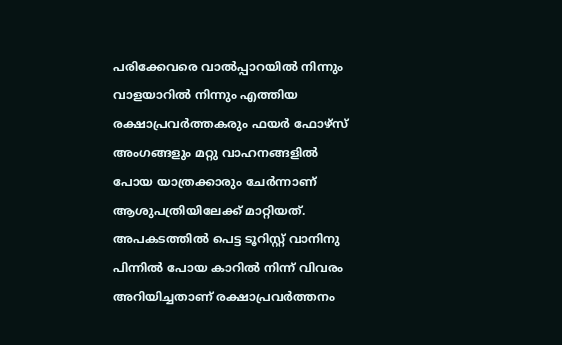പരിക്കേവരെ വാല്‍പ്പാറയില്‍ നിന്നും വാളയാറില്‍ നിന്നും എത്തിയ രക്ഷാപ്രവര്‍ത്തകരും ഫയര്‍ ഫോഴ്‌സ് അംഗങ്ങളും മറ്റു വാഹനങ്ങളില്‍ പോയ യാത്രക്കാരും ചേര്‍ന്നാണ് ആശുപത്രിയിലേക്ക് മാറ്റിയത്. അപകടത്തില്‍ പെട്ട ടൂറിസ്റ്റ് വാനിനു പിന്നില്‍ പോയ കാറില്‍ നിന്ന് വിവരം അറിയിച്ചതാണ് രക്ഷാപ്രവര്‍ത്തനം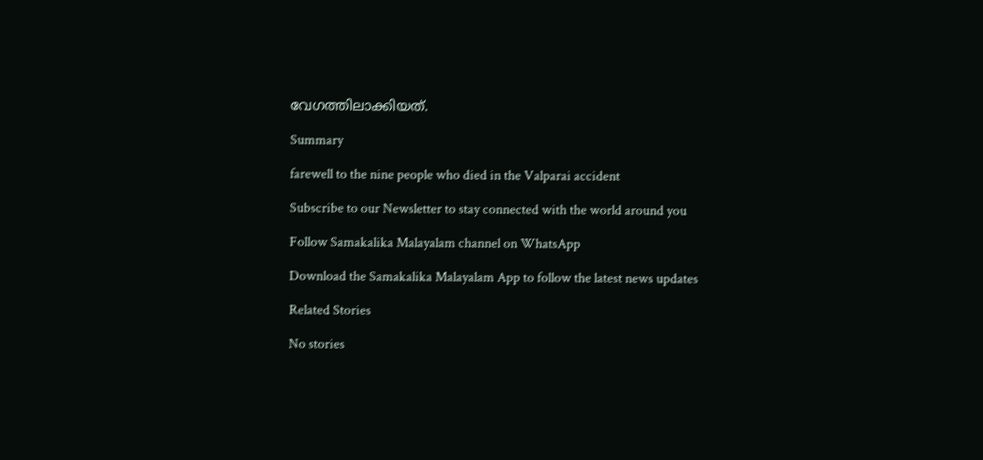വേഗത്തിലാക്കിയത്.

Summary

farewell to the nine people who died in the Valparai accident

Subscribe to our Newsletter to stay connected with the world around you

Follow Samakalika Malayalam channel on WhatsApp

Download the Samakalika Malayalam App to follow the latest news updates

Related Stories

No stories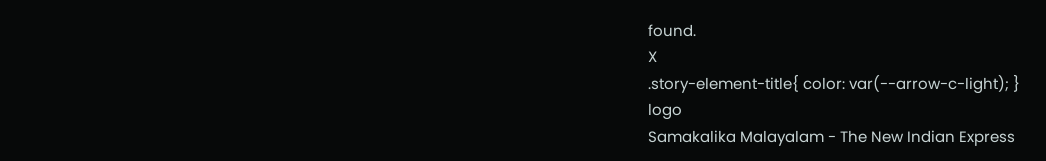found.
X
.story-element-title{ color: var(--arrow-c-light); }
logo
Samakalika Malayalam - The New Indian Express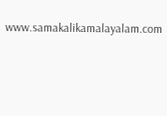www.samakalikamalayalam.com